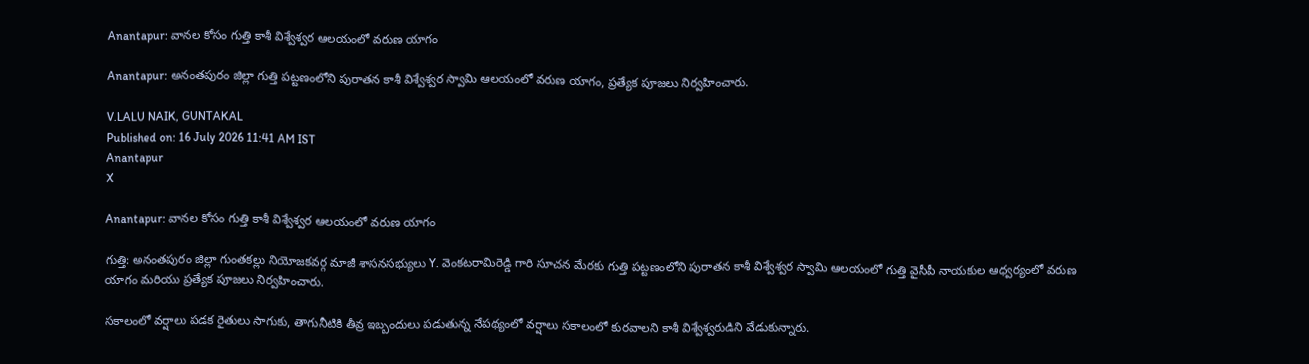Anantapur: వానల కోసం గుత్తి కాశీ విశ్వేశ్వర ఆలయంలో వరుణ యాగం

Anantapur: అనంతపురం జిల్లా గుత్తి పట్టణంలోని పురాతన కాశీ విశ్వేశ్వర స్వామి ఆలయంలో వరుణ యాగం, ప్రత్యేక పూజలు నిర్వహించారు.

V.LALU NAIK, GUNTAKAL
Published on: 16 July 2026 11:41 AM IST
Anantapur
X

Anantapur: వానల కోసం గుత్తి కాశీ విశ్వేశ్వర ఆలయంలో వరుణ యాగం

గుత్తి: అనంతపురం జిల్లా గుంతకల్లు నియోజకవర్గ మాజీ శాసనసభ్యులు Y. వెంకటరామిరెడ్డి గారి సూచన మేరకు గుత్తి పట్టణంలోని పురాతన కాశీ విశ్వేశ్వర స్వామి ఆలయంలో గుత్తి వైసీపీ నాయకుల ఆధ్వర్యంలో వరుణ యాగం మరియు ప్రత్యేక పూజలు నిర్వహించారు.

సకాలంలో వర్షాలు పడక రైతులు సాగుకు, తాగునీటికి తీవ్ర ఇబ్బందులు పడుతున్న నేపథ్యంలో వర్షాలు సకాలంలో కురవాలని కాశీ విశ్వేశ్వరుడిని వేడుకున్నారు.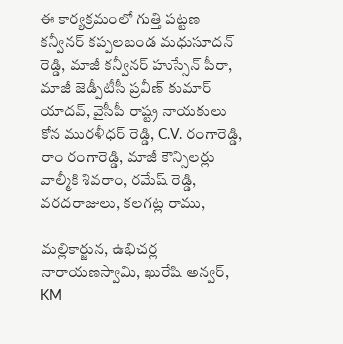ఈ కార్యక్రమంలో గుత్తి పట్టణ కన్వీనర్ కప్పలబండ మధుసూదన్ రెడ్డి, మాజీ కన్వీనర్ హుస్సేన్ పీరా, మాజీ జెడ్పీటీసీ ప్రవీణ్ కుమార్ యాదవ్, వైసీపీ రాష్ట్ర నాయకులు కోన మురళీధర్ రెడ్డి, C.V. రంగారెడ్డి, రాం రంగారెడ్డి, మాజీ కౌన్సిలర్లు వాల్మీకి శివరాం, రమేష్ రెడ్డి, వరదరాజులు, కలగట్ల రాము,

మల్లికార్జున, ఉభిచర్ల నారాయణస్వామి, ఖురేషి అన్వర్, KM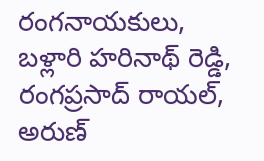రంగనాయకులు, బళ్లారి హరినాథ్ రెడ్డి, రంగప్రసాద్ రాయల్, అరుణ్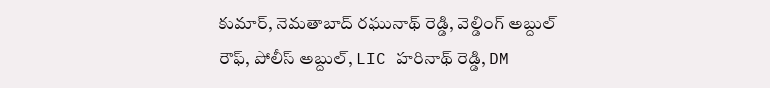కుమార్, నెమతాబాద్ రఘునాథ్ రెడ్డి, వెల్డింగ్ అబ్దుల్ రౌఫ్, పోలీస్ అబ్దుల్, LIC హరినాథ్ రెడ్డి, DM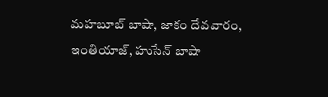మహబూబ్ బాషా, జాకం దేవవారం, ఇంతియాజ్, హుసేన్ బాషా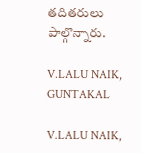తదితరులు పాల్గొన్నారు.

V.LALU NAIK, GUNTAKAL

V.LALU NAIK,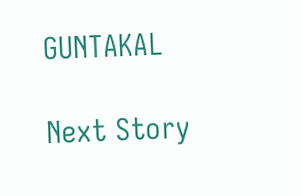GUNTAKAL

Next Story